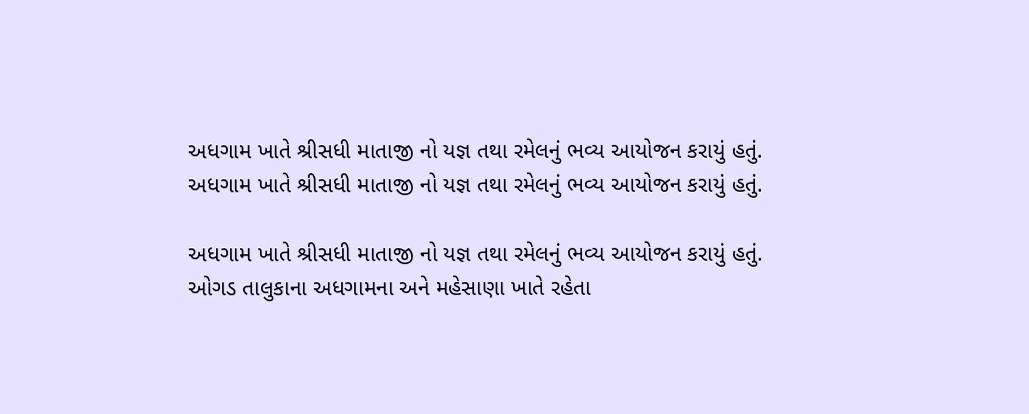અધગામ ખાતે શ્રીસધી માતાજી નો યજ્ઞ તથા રમેલનું ભવ્ય આયોજન કરાયું હતું.
અધગામ ખાતે શ્રીસધી માતાજી નો યજ્ઞ તથા રમેલનું ભવ્ય આયોજન કરાયું હતું.

અધગામ ખાતે શ્રીસધી માતાજી નો યજ્ઞ તથા રમેલનું ભવ્ય આયોજન કરાયું હતું.
ઓગડ તાલુકાના અધગામના અને મહેસાણા ખાતે રહેતા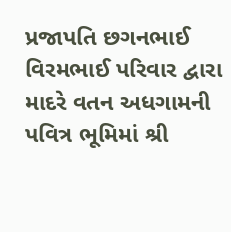પ્રજાપતિ છગનભાઈ વિરમભાઈ પરિવાર દ્વારા માદરે વતન અધગામની પવિત્ર ભૂમિમાં શ્રી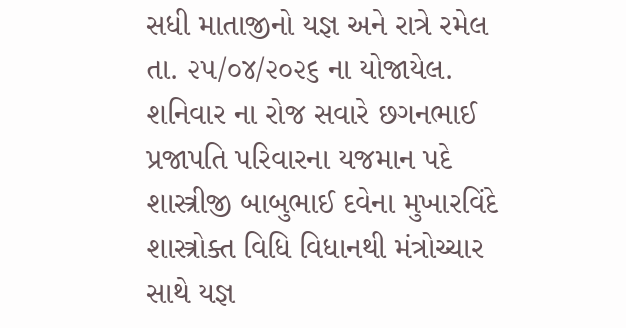સધી માતાજીનો યજ્ઞ અને રાત્રે રમેલ તા. ૨૫/૦૪/૨૦૨૬ ના યોજાયેલ.
શનિવાર ના રોજ સવારે છગનભાઈ પ્રજાપતિ પરિવારના યજમાન પદે શાસ્ત્રીજી બાબુભાઈ દવેના મુખારવિંદે શાસ્ત્રોક્ત વિધિ વિધાનથી મંત્રોચ્ચાર સાથે યજ્ઞ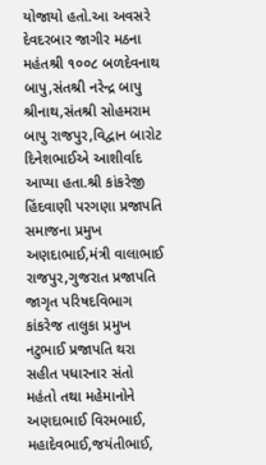યોજાયો હતો.આ અવસરે દેવદરબાર જાગીર મઠના મહંતશ્રી ૧૦૦૮ બળદેવનાથ બાપુ,સંતશ્રી નરેન્દ્ર બાપુ શ્રીનાથ,સંતશ્રી સોહમરામ બાપુ રાજપુર,વિદ્વાન બારોટ દિનેશભાઈએ આશીર્વાદ આપ્યા હતા.શ્રી કાંકરેજી હિંદવાણી પરગણા પ્રજાપતિ સમાજના પ્રમુખ અણદાભાઈ,મંત્રી વાલાભાઈ રાજપુર,ગુજરાત પ્રજાપતિ જાગૃત પરિષદવિભાગ કાંકરેજ તાલુકા પ્રમુખ નટુભાઈ પ્રજાપતિ થરા સહીત પધારનાર સંતો મહંતો તથા મહેમાનોને અણદાભાઈ વિરમભાઈ, મહાદેવભાઈ,જયંતીભાઈ,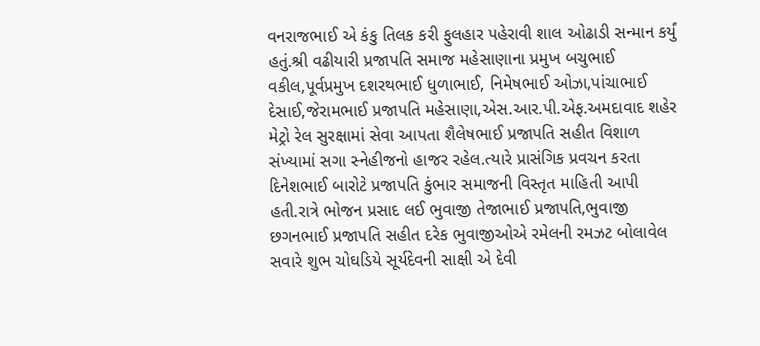વનરાજભાઈ એ કંકુ તિલક કરી ફુલહાર પહેરાવી શાલ ઓઢાડી સન્માન કર્યું હતું.શ્રી વઢીયારી પ્રજાપતિ સમાજ મહેસાણાના પ્રમુખ બચુભાઈ વકીલ,પૂર્વપ્રમુખ દશરથભાઈ ધુળાભાઈ, નિમેષભાઈ ઓઝા,પાંચાભાઈ દેસાઈ,જેરામભાઈ પ્રજાપતિ મહેસાણા,એસ.આર.પી.એફ.અમદાવાદ શહેર મેટ્રો રેલ સુરક્ષામાં સેવા આપતા શૈલેષભાઈ પ્રજાપતિ સહીત વિશાળ સંખ્યામાં સગા સ્નેહીજનો હાજર રહેલ.ત્યારે પ્રાસંગિક પ્રવચન કરતા દિનેશભાઈ બારોટે પ્રજાપતિ કુંભાર સમાજની વિસ્તૃત માહિતી આપી હતી.રાત્રે ભોજન પ્રસાદ લઈ ભુવાજી તેજાભાઈ પ્રજાપતિ,ભુવાજી છગનભાઈ પ્રજાપતિ સહીત દરેક ભુવાજીઓએ રમેલની રમઝટ બોલાવેલ સવારે શુભ ચોઘડિયે સૂર્યદેવની સાક્ષી એ દેવી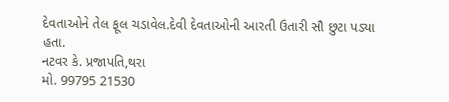દેવતાઓને તેલ ફૂલ ચડાવેલ.દેવી દેવતાઓની આરતી ઉતારી સૌ છુટા પડ્યા હતા.
નટવર કે. પ્રજાપતિ,થરા
મો. 99795 21530